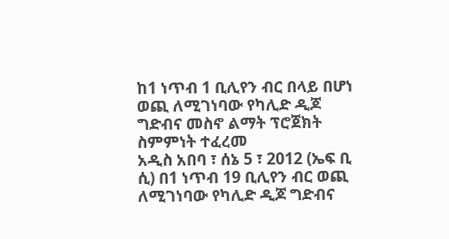ከ1 ነጥብ 1 ቢሊየን ብር በላይ በሆነ ወጪ ለሚገነባው የካሊድ ዲጆ ግድብና መስኖ ልማት ፕሮጀክት ስምምነት ተፈረመ
አዲስ አበባ ፣ ሰኔ 5 ፣ 2012 (ኤፍ ቢ ሲ) በ1 ነጥብ 19 ቢሊየን ብር ወጪ ለሚገነባው የካሊድ ዲጆ ግድብና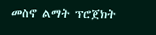መስኖ ልማት ፕሮጀክት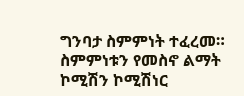ግንባታ ስምምነት ተፈረመ።
ስምምነቱን የመስኖ ልማት ኮሚሽን ኮሚሽነር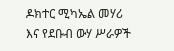ዶክተር ሚካኤል መሃሪ እና የደቡብ ውሃ ሥራዎች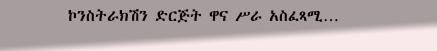ኮንስትራክሽን ድርጅት ዋና ሥራ አስፈጻሚ…